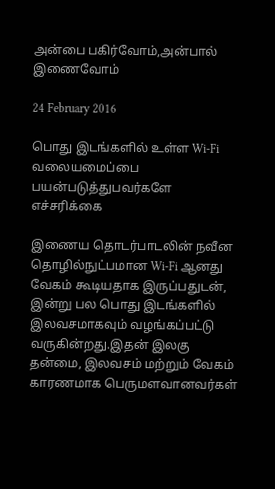அன்பை பகிர்வோம்,அன்பால் இணைவோம்

24 February 2016

பொது இடங்களில் உள்ள Wi-Fi வலையமைப்பை பயன்படுத்துபவர்களே எச்சரிக்கை

இணைய தொடர்பாடலின் நவீன தொழில்நுட்பமான Wi-Fi ஆனது வேகம் கூடியதாக இருப்பதுடன், இன்று பல பொது இடங்களில் இலவசமாகவும் வழங்கப்பட்டு வருகின்றது.இதன் இலகு தன்மை, இலவசம் மற்றும் வேகம் காரணமாக பெருமளவானவர்கள்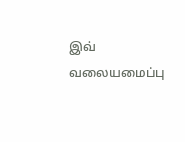இவ் வலையமைப்பு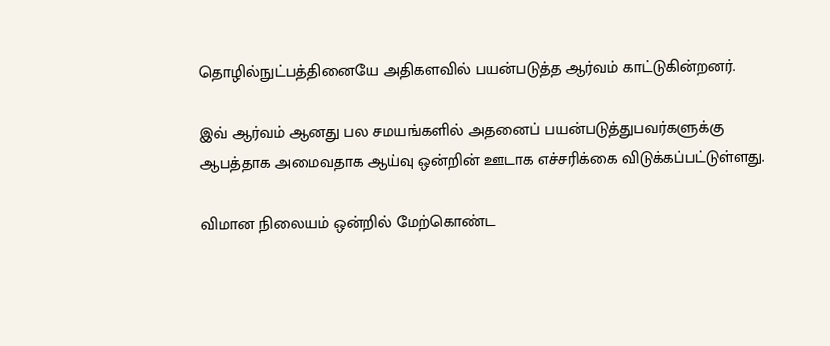தொழில்நுட்பத்தினையே அதிகளவில் பயன்படுத்த ஆர்வம் காட்டுகின்றனர்.

இவ் ஆர்வம் ஆனது பல சமயங்களில் அதனைப் பயன்படுத்துபவர்களுக்கு ஆபத்தாக அமைவதாக ஆய்வு ஒன்றின் ஊடாக எச்சரிக்கை விடுக்கப்பட்டுள்ளது.

விமான நிலையம் ஒன்றில் மேற்கொண்ட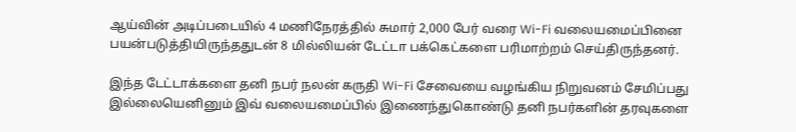ஆய்வின் அடிப்படையில் 4 மணிநேரத்தில் சுமார் 2,000 பேர் வரை Wi-Fi வலையமைப்பினை பயன்படுத்தியிருந்ததுடன் 8 மில்லியன் டேட்டா பக்கெட்களை பரிமாற்றம் செய்திருந்தனர்.

இந்த டேட்டாக்களை தனி நபர் நலன் கருதி Wi-Fi சேவையை வழங்கிய நிறுவனம் சேமிப்பது இல்லையெனினும் இவ் வலையமைப்பில் இணைந்துகொண்டு தனி நபர்களின் தரவுகளை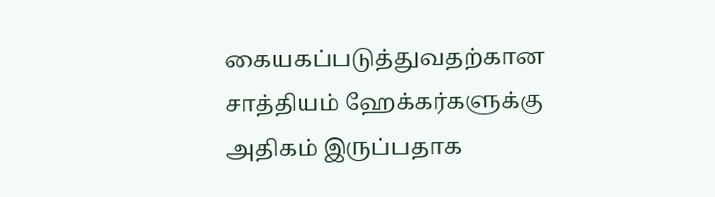கையகப்படுத்துவதற்கான சாத்தியம் ஹேக்கர்களுக்கு அதிகம் இருப்பதாக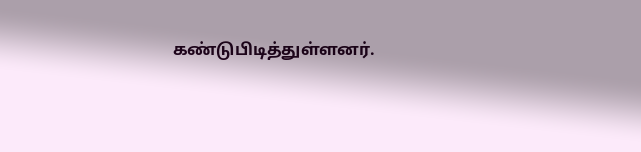கண்டுபிடித்துள்ளனர்.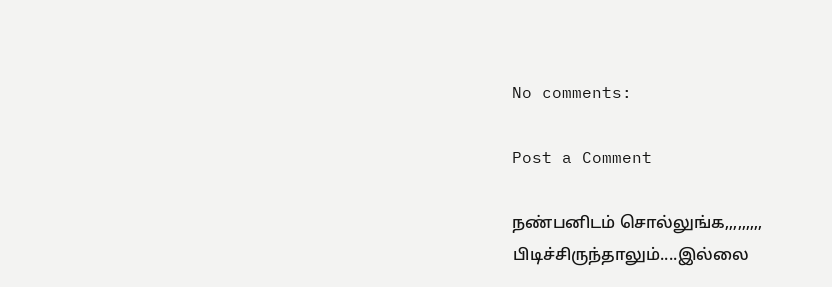No comments:

Post a Comment

நண்பனிடம் சொல்லுங்க,,,,,,,,,
பிடிச்சிருந்தாலும்....இல்லை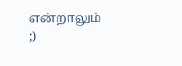என்றாலும் ;)